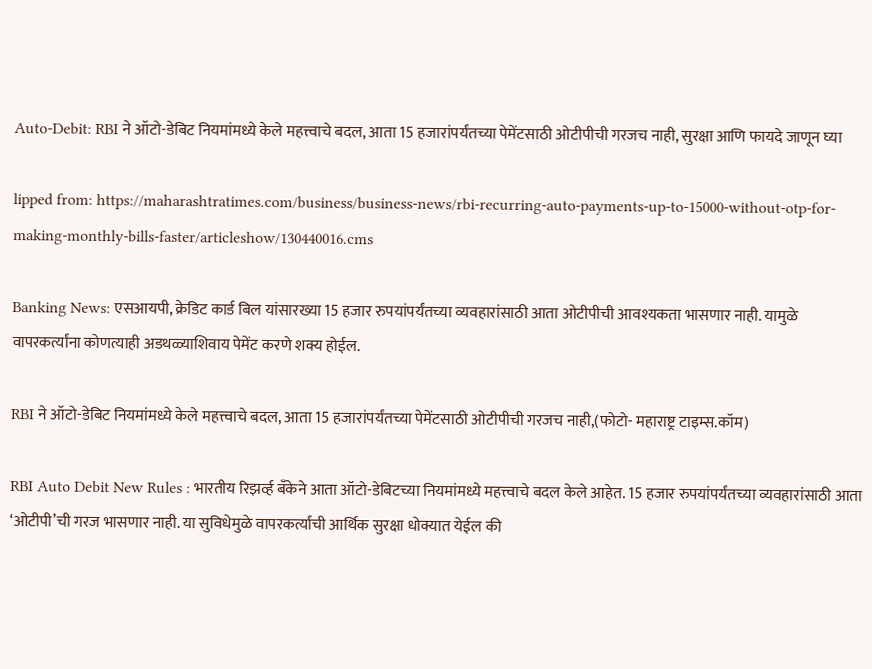Auto-Debit: RBI ने ऑटो-डेबिट नियमांमध्ये केले महत्त्वाचे बदल, आता 15 हजारांपर्यंतच्या पेमेंटसाठी ओटीपीची गरजच नाही, सुरक्षा आणि फायदे जाणून घ्या

lipped from: https://maharashtratimes.com/business/business-news/rbi-recurring-auto-payments-up-to-15000-without-otp-for-making-monthly-bills-faster/articleshow/130440016.cms

Banking News: एसआयपी, क्रेडिट कार्ड बिल यांसारख्या 15 हजार रुपयांपर्यंतच्या व्यवहारांसाठी आता ओटीपीची आवश्यकता भासणार नाही. यामुळे वापरकर्त्यांना कोणत्याही अडथळ्याशिवाय पेमेंट करणे शक्य होईल.

RBI ने ऑटो-डेबिट नियमांमध्ये केले महत्त्वाचे बदल, आता 15 हजारांपर्यंतच्या पेमेंटसाठी ओटीपीची गरजच नाही,(फोटो- महाराष्ट्र टाइम्स.कॉम)

RBI Auto Debit New Rules : भारतीय रिझर्व्ह बँकेने आता ऑटो-डेबिटच्या नियमांमध्ये महत्त्वाचे बदल केले आहेत. 15 हजार रुपयांपर्यंतच्या व्यवहारांसाठी आता ‘ओटीपी’ची गरज भासणार नाही. या सुविधेमुळे वापरकर्त्यांची आर्थिक सुरक्षा धोक्यात येईल की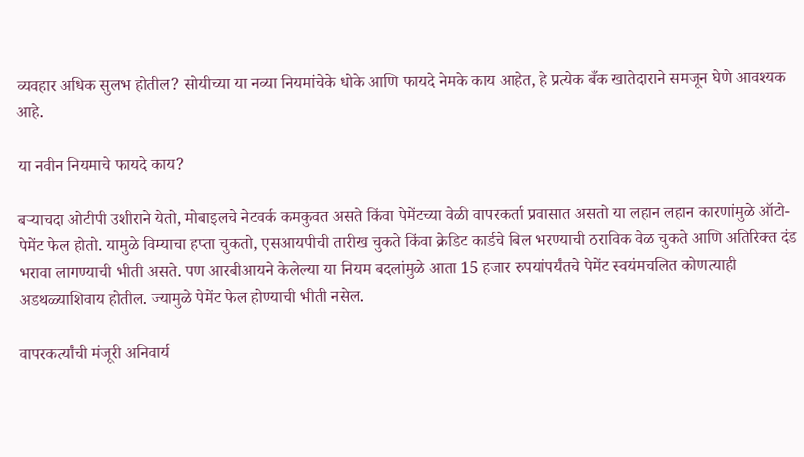व्यवहार अधिक सुलभ होतील? सोयीच्या या नव्या नियमांचेके धोके आणि फायदे नेमके काय आहेत, हे प्रत्येक बँक खातेदाराने समजून घेणे आवश्यक आहे.

या नवीन नियमाचे फायदे काय?

बऱ्याचदा ओटीपी उशीराने येतो, मोबाइलचे नेटवर्क कमकुवत असते किंवा पेमेंटच्या वेळी वापरकर्ता प्रवासात असतो या लहान लहान कारणांमुळे ऑटो-पेमेंट फेल होतो. यामुळे विम्याचा हप्ता चुकतो, एसआयपीची तारीख चुकते किंवा क्रेडिट कार्डचे बिल भरण्याची ठराविक वेळ चुकते आणि अतिरिक्त दंड भरावा लागण्याची भीती असते. पण आरबीआयने केलेल्या या नियम बदलांमुळे आता 15 हजार रुपयांपर्यंतचे पेमेंट स्वयंमचलित कोणत्याही अडथळ्याशिवाय होतील. ज्यामुळे पेमेंट फेल होण्याची भीती नसेल.

वापरकर्त्यांची मंजूरी अनिवार्य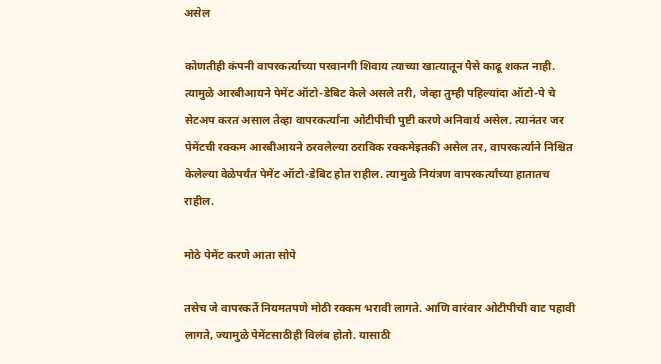असेल

कोणतीही कंपनी वापरकर्त्याच्या परवानगी शिवाय त्याच्या खात्यातून पैसे काढू शकत नाही. त्यामुळे आरबीआयने पेमेंट ऑटो-डेबिट केले असले तरी, जेव्हा तुम्ही पहिल्यांदा ऑटो-पे चे सेटअप करत असाल तेव्हा वापरकर्त्यांना ओटीपीची पुष्टी करणे अनिवार्य असेल. त्यानंतर जर पेमेंटची रक्कम आरबीआयने ठरवलेल्या ठराविक रक्कमेइतकी असेल तर, वापरकर्त्याने निश्चित केलेल्या वेळेपर्यंत पेमेंट ऑटो-डेबिट होत राहील. त्यामुळे नियंत्रण वापरकर्त्यांच्या हातातच राहील.

मोठे पेमेंट करणे आता सोपे

तसेच जे वापरकर्ते नियमतपणे मोठी रक्कम भरावी लागते. आणि वारंवार ओटीपीची वाट पहावी लागते, ज्यामुळे पेमेंटसाठीही विलंब होतो. यासाठी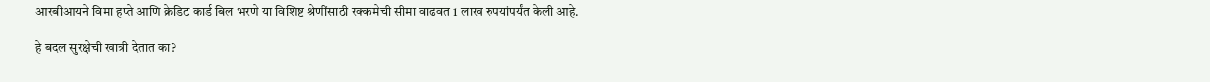आरबीआयने विमा हप्ते आणि क्रेडिट कार्ड बिल भरणे या विशिष्ट श्रेणींसाठी रक्कमेची सीमा वाढवत 1 लाख रुपयांपर्यंत केली आहे.

हे बदल सुरक्षेची खात्री देतात का?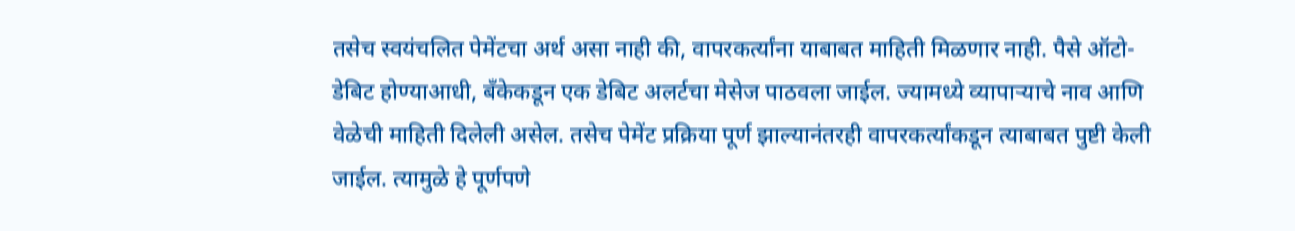तसेच स्वयंचलित पेमेंटचा अर्थ असा नाही की, वापरकर्त्यांना याबाबत माहिती मिळणार नाही. पैसे ऑटो-डेबिट होण्याआधी, बँकेकडून एक डेबिट अलर्टचा मेसेज पाठवला जाईल. ज्यामध्ये व्यापाऱ्याचे नाव आणि वेळेची माहिती दिलेली असेल. तसेच पेमेंट प्रक्रिया पूर्ण झाल्यानंतरही वापरकर्त्यांकडून त्याबाबत पुष्टी केली जाईल. त्यामुळे हे पूर्णपणे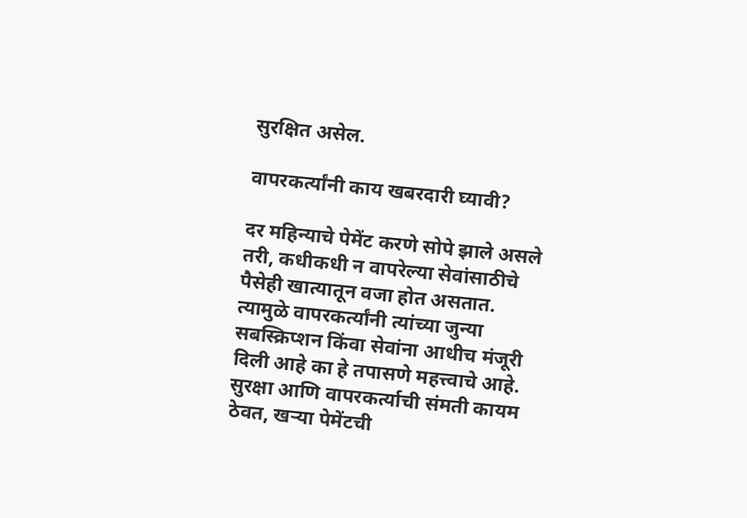सुरक्षित असेल.

वापरकर्त्यांनी काय खबरदारी घ्यावी?

दर महिन्याचे पेमेंट करणे सोपे झाले असले तरी, कधीकधी न वापरेल्या सेवांसाठीचे पैसेही खात्यातून वजा होत असतात. त्यामुळे वापरकर्त्यांनी त्यांच्या जुन्या सबस्क्रिप्शन किंवा सेवांना आधीच मंजूरी दिली आहे का हे तपासणे महत्त्वाचे आहे. सुरक्षा आणि वापरकर्त्याची संमती कायम ठेवत, खऱ्या पेमेंटची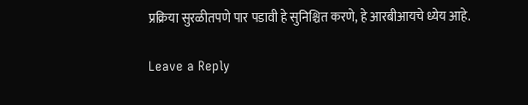प्रक्रिया सुरळीतपणे पार पडावी हे सुनिश्चित करणे, हे आरबीआयचे ध्येय आहे.

Leave a Reply